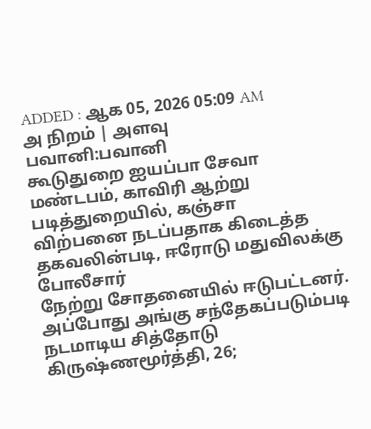ADDED : ஆக 05, 2026 05:09 AM
அ நிறம் | அளவு
பவானி:பவானி
கூடுதுறை ஐயப்பா சேவா மண்டபம், காவிரி ஆற்று படித்துறையில், கஞ்சா
விற்பனை நடப்பதாக கிடைத்த தகவலின்படி, ஈரோடு மதுவிலக்கு போலீசார்
நேற்று சோதனையில் ஈடுபட்டனர்.
அப்போது அங்கு சந்தேகப்படும்படி
நடமாடிய சித்தோடு கிருஷ்ணமூர்த்தி, 26;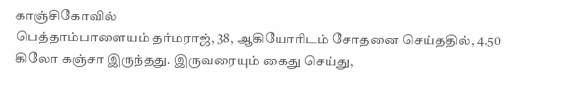காஞ்சிகோவில்
பெத்தாம்பாளையம் தர்மராஜ், 38, ஆகியோரிடம் சோதனை செய்ததில், 4.50
கிலோ கஞ்சா இருந்தது. இருவரையும் கைது செய்து,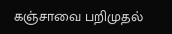கஞ்சாவை பறிமுதல்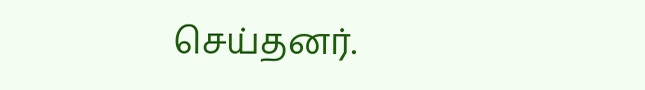செய்தனர்.